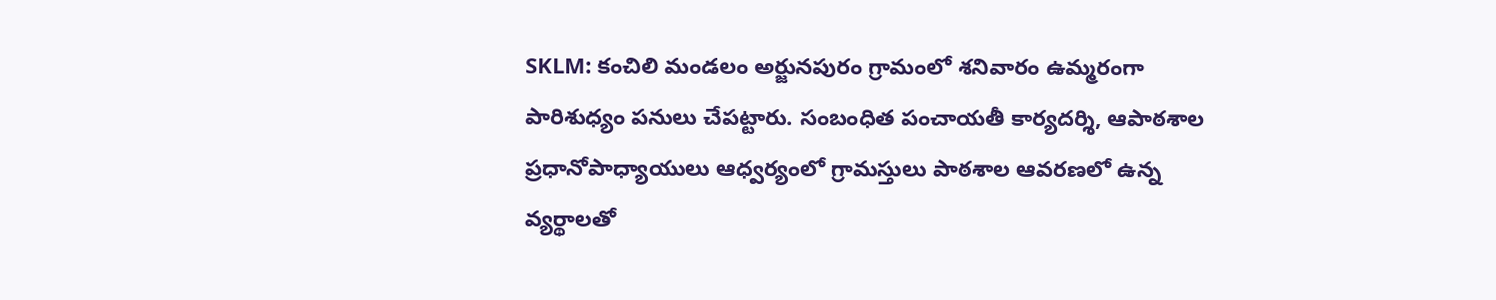SKLM: కంచిలి మండలం అర్జునపురం గ్రామంలో శనివారం ఉమ్మరంగా పారిశుధ్యం పనులు చేపట్టారు. సంబంధిత పంచాయతీ కార్యదర్శి, ఆపాఠశాల ప్రధానోపాధ్యాయులు ఆధ్వర్యంలో గ్రామస్తులు పాఠశాల ఆవరణలో ఉన్న వ్యర్థాలతో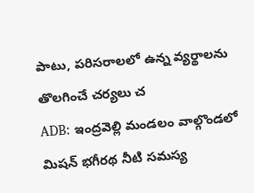పాటు, పరిసరాలలో ఉన్న వ్యర్థాలను తొలగించే చర్యలు చ
ADB: ఇంద్రవెల్లి మండలం వాల్గొండలో మిషన్ భగీరథ నీటి సమస్య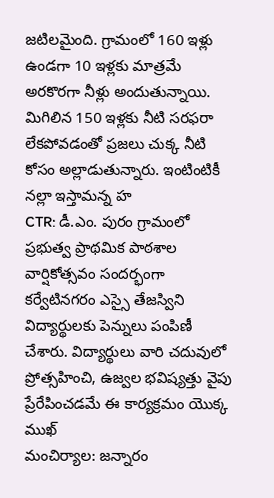జటిలమైంది. గ్రామంలో 160 ఇళ్లు ఉండగా 10 ఇళ్లకు మాత్రమే అరకొరగా నీళ్లు అందుతున్నాయి. మిగిలిన 150 ఇళ్లకు నీటి సరఫరా లేకపోవడంతో ప్రజలు చుక్క నీటి కోసం అల్లాడుతున్నారు. ఇంటింటికీ నల్లా ఇస్తామన్న హ
CTR: డీ.ఎం. పురం గ్రామంలో ప్రభుత్వ ప్రాథమిక పాఠశాల వార్షికోత్సవం సందర్భంగా కర్వేటినగరం ఎస్సై తేజస్విని విద్యార్థులకు పెన్నులు పంపిణీ చేశారు. విద్యార్థులు వారి చదువులో ప్రోత్సహించి, ఉజ్వల భవిష్యత్తు వైపు ప్రేరేపించడమే ఈ కార్యక్రమం యొక్క ముఖ్
మంచిర్యాల: జన్నారం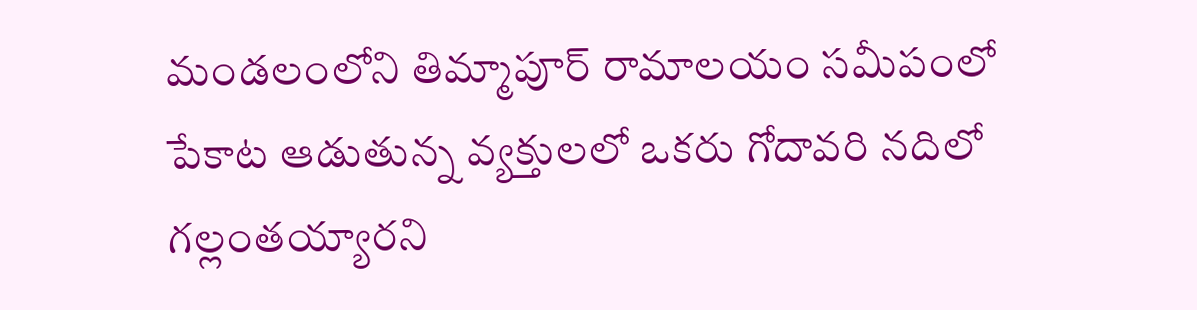మండలంలోని తిమ్మాపూర్ రామాలయం సమీపంలో పేకాట ఆడుతున్న వ్యక్తులలో ఒకరు గోదావరి నదిలో గల్లంతయ్యారని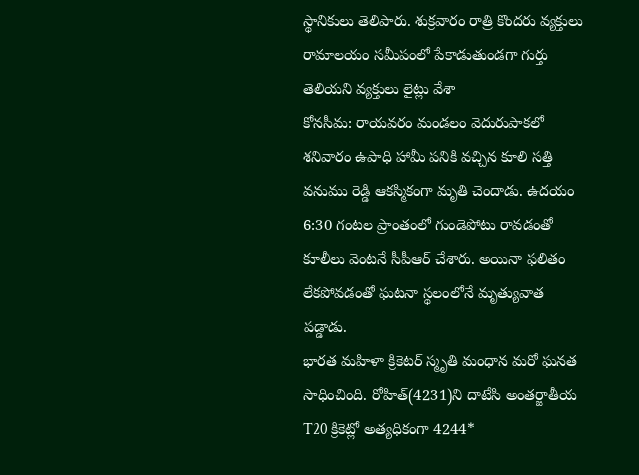స్థానికులు తెలిపారు. శుక్రవారం రాత్రి కొందరు వ్యక్తులు రామాలయం సమీపంలో పేకాడుతుండగా గుర్తు తెలియని వ్యక్తులు లైట్లు వేశా
కోనసీమ: రాయవరం మండలం వెదురుపాకలో శనివారం ఉపాధి హామీ పనికి వచ్చిన కూలి సత్తి వనుము రెడ్డి ఆకస్మికంగా మృతి చెందాడు. ఉదయం 6:30 గంటల ప్రాంతంలో గుండెపోటు రావడంతో కూలీలు వెంటనే సీపీఆర్ చేశారు. అయినా ఫలితం లేకపోవడంతో ఘటనా స్థలంలోనే మృత్యువాత పడ్డాడు.
భారత మహిళా క్రికెటర్ స్మృతి మంధాన మరో ఘనత సాధించింది. రోహిత్(4231)ని దాటేసి అంతర్జాతీయ T20 క్రికెట్లో అత్యధికంగా 4244*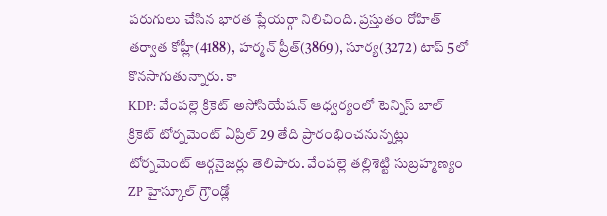పరుగులు చేసిన భారత ప్లేయర్గా నిలిచింది. ప్రస్తుతం రోహిత్ తర్వాత కోహ్లీ(4188), హర్మన్ ప్రీత్(3869), సూర్య(3272) టాప్ 5లో కొనసాగుతున్నారు. కా
KDP: వేంపల్లె క్రికెట్ అసోసియేషన్ ఆధ్వర్యంలో టెన్నిస్ బాల్ క్రికెట్ టోర్నమెంట్ ఏప్రిల్ 29 తేది ప్రారంభించనున్నట్లు టోర్నమెంట్ ఆర్గనైజర్లు తెలిపారు. వేంపల్లె తల్లిశెట్టి సుబ్రహ్మణ్యం ZP హైస్కూల్ గ్రౌండ్లో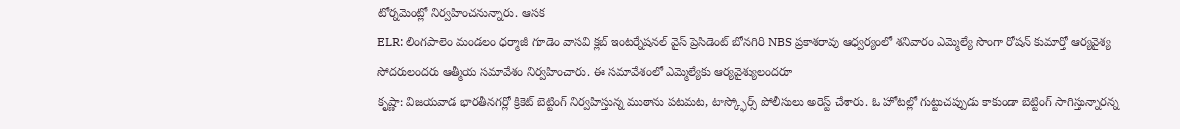టోర్నమెంట్లో నిర్వహించనున్నారు. ఆసక
ELR: లింగపాలెం మండలం ధర్మాజీ గూడెం వాసవి క్లబ్ ఇంటర్నేషనల్ వైస్ ప్రెసిడెంట్ బోనగిరి NBS ప్రకాశరావు ఆధ్వర్యంలో శనివారం ఎమ్మెల్యే సొంగా రోషన్ కుమార్తో ఆర్యవైశ్య సోదరులందరు ఆత్మీయ సమావేశం నిర్వహించారు. ఈ సమావేశంలో ఎమ్మెల్యేకు ఆర్యవైశ్యులందరూ
కృష్ణా: విజయవాడ భారతీనగర్లో క్రికెట్ బెట్టింగ్ నిర్వహిస్తున్న ముఠాను పటమట, టాస్క్ఫోర్స్ పోలీసులు అరెస్ట్ చేశారు. ఓ హోటల్లో గుట్టుచప్పుడు కాకుండా బెట్టింగ్ సాగిస్తున్నారన్న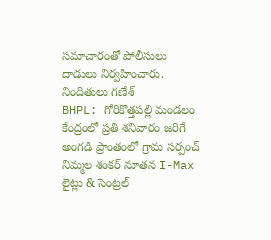సమాచారంతో పోలీసులు దాడులు నిర్వహించారు. నిందితులు గణేశ్
BHPL: గోరికొత్తపల్లి మండలం కేంద్రంలో ప్రతి శనివారం జరిగే అంగడి ప్రాంతంలో గ్రామ సర్పంచ్ నిమ్మల శంకర్ నూతన I-Max లైట్లు & సెంట్రల్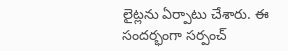లైట్లను ఏర్పాటు చేశారు. ఈ సందర్భంగా సర్పంచ్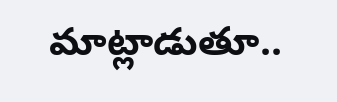మాట్లాడుతూ..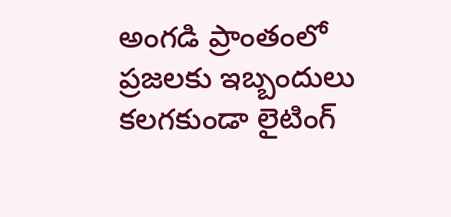అంగడి ప్రాంతంలో ప్రజలకు ఇబ్బందులు కలగకుండా లైటింగ్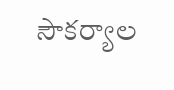సౌకర్యాల